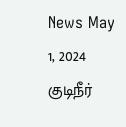News May 1, 2024
குடிநீர்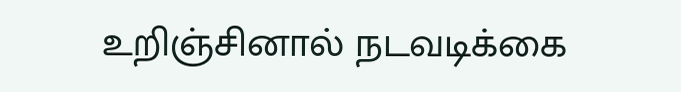உறிஞ்சினால் நடவடிக்கை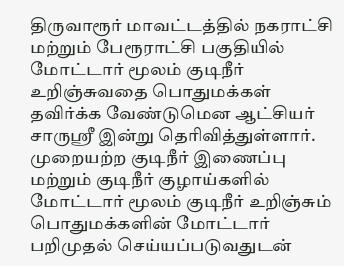திருவாரூர் மாவட்டத்தில் நகராட்சி மற்றும் பேரூராட்சி பகுதியில் மோட்டார் மூலம் குடிநீர் உறிஞ்சுவதை பொதுமக்கள் தவிர்க்க வேண்டுமென ஆட்சியர் சாருஸ்ரீ இன்று தெரிவித்துள்ளார். முறையற்ற குடிநீர் இணைப்பு மற்றும் குடிநீர் குழாய்களில் மோட்டார் மூலம் குடிநீர் உறிஞ்சும் பொதுமக்களின் மோட்டார் பறிமுதல் செய்யப்படுவதுடன்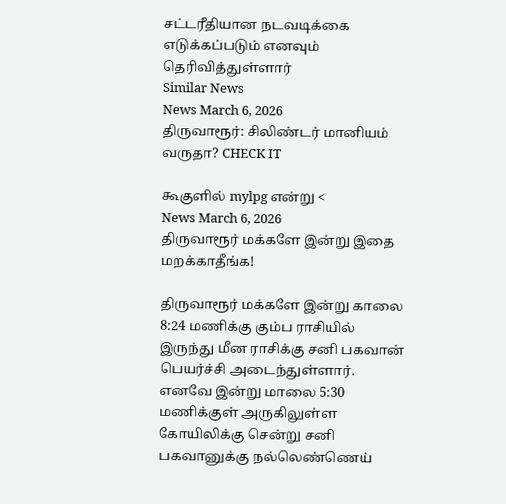சட்டரீதியான நடவடிக்கை எடுக்கப்படும் எனவும் தெரிவித்துள்ளார்
Similar News
News March 6, 2026
திருவாரூர்: சிலிண்டர் மானியம் வருதா? CHECK IT

கூகுளில் mylpg என்று <
News March 6, 2026
திருவாரூர் மக்களே இன்று இதை மறக்காதீங்க!

திருவாரூர் மக்களே இன்று காலை 8:24 மணிக்கு கும்ப ராசியில் இருந்து மீன ராசிக்கு சனி பகவான் பெயர்ச்சி அடைந்துள்ளார். எனவே இன்று மாலை 5:30 மணிக்குள் அருகிலுள்ள கோயிலிக்கு சென்று சனி பகவானுக்கு நல்லெண்ணெய்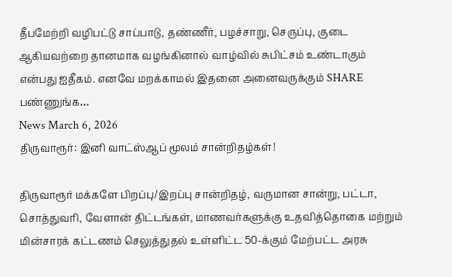தீபமேற்றி வழிபட்டு சாப்பாடு, தண்ணீர், பழச்சாறு, செருப்பு, குடை ஆகியவற்றை தானமாக வழங்கினால் வாழ்வில் சுபிட்சம் உண்டாகும் என்பது ஐதீகம். எனவே மறக்காமல் இதனை அனைவருக்கும் SHARE பண்ணுங்க…
News March 6, 2026
திருவாரூர்: இனி வாட்ஸ்ஆப் மூலம் சான்றிதழ்கள்!

திருவாரூர் மக்களே பிறப்பு/இறப்பு சான்றிதழ், வருமான சான்று, பட்டா, சொத்துவரி, வேளான் திட்டங்கள், மாணவர்களுக்கு உதவித்தொகை மற்றும் மின்சாரக் கட்டணம் செலுத்துதல் உள்ளிட்ட 50-க்கும் மேற்பட்ட அரசு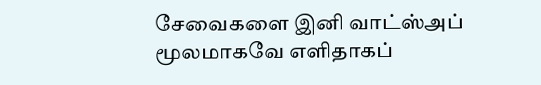சேவைகளை இனி வாட்ஸ்அப் மூலமாகவே எளிதாகப்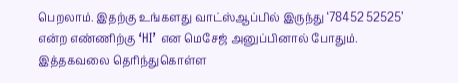பெறலாம். இதற்கு உங்களது வாட்ஸ்ஆப்பில் இருந்து ‘78452 52525’ என்ற எண்ணிற்கு ‘HI’ என மெசேஜ் அனுப்பினால் போதும். இத்தகவலை தெரிந்துகொள்ள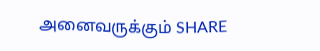அனைவருக்கும் SHARE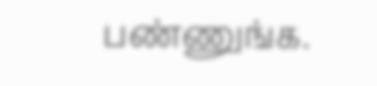பண்ணுங்க.